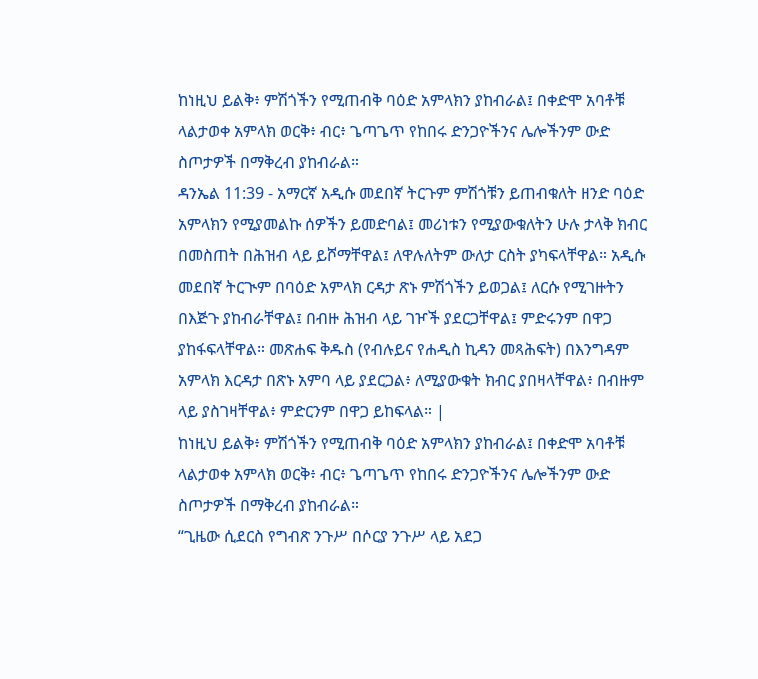ከነዚህ ይልቅ፥ ምሽጎችን የሚጠብቅ ባዕድ አምላክን ያከብራል፤ በቀድሞ አባቶቹ ላልታወቀ አምላክ ወርቅ፥ ብር፥ ጌጣጌጥ የከበሩ ድንጋዮችንና ሌሎችንም ውድ ስጦታዎች በማቅረብ ያከብራል።
ዳንኤል 11:39 - አማርኛ አዲሱ መደበኛ ትርጉም ምሽጎቹን ይጠብቁለት ዘንድ ባዕድ አምላክን የሚያመልኩ ሰዎችን ይመድባል፤ መሪነቱን የሚያውቁለትን ሁሉ ታላቅ ክብር በመስጠት በሕዝብ ላይ ይሾማቸዋል፤ ለዋሉለትም ውለታ ርስት ያካፍላቸዋል። አዲሱ መደበኛ ትርጒም በባዕድ አምላክ ርዳታ ጽኑ ምሽጎችን ይወጋል፤ ለርሱ የሚገዙትን በእጅጉ ያከብራቸዋል፤ በብዙ ሕዝብ ላይ ገዦች ያደርጋቸዋል፤ ምድሩንም በዋጋ ያከፋፍላቸዋል። መጽሐፍ ቅዱስ (የብሉይና የሐዲስ ኪዳን መጻሕፍት) በእንግዳም አምላክ እርዳታ በጽኑ አምባ ላይ ያደርጋል፥ ለሚያውቁት ክብር ያበዛላቸዋል፥ በብዙም ላይ ያስገዛቸዋል፥ ምድርንም በዋጋ ይከፍላል። |
ከነዚህ ይልቅ፥ ምሽጎችን የሚጠብቅ ባዕድ አምላክን ያከብራል፤ በቀድሞ አባቶቹ ላልታወቀ አምላክ ወርቅ፥ ብር፥ ጌጣጌጥ የከበሩ ድንጋዮችንና ሌሎችንም ውድ ስጦታዎች በማቅረብ ያከብራል።
“ጊዜው ሲደርስ የግብጽ ንጉሥ በሶርያ ንጉሥ ላይ አደጋ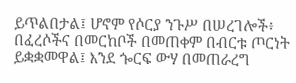ይጥልበታል፤ ሆኖም የሶርያ ንጉሥ በሠረገሎች፥ በፈረሶችና በመርከቦች በመጠቀም በብርቱ ጦርነት ይቋቋመዋል፤ እንደ ጐርፍ ውሃ በመጠራረግ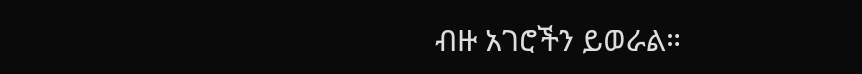ብዙ አገሮችን ይወራል።